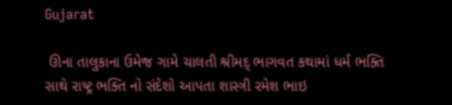Gujarat

 ઊના તાલુકાના ઉમેજ ગામે ચાલતી શ્રીમદ્ ભાગવત કથામાં ધર્મ ભક્તિ સાથે રાષ્ટ્ર ભક્તિ નો સંદેશો આપતા શાસ્ત્રી રમેશ ભાઇ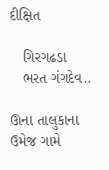દીક્ષિત

   ગિરગઢડા
   ભરત ગંગદેવ..

ઊના તાલુકાના ઉમેજ ગામે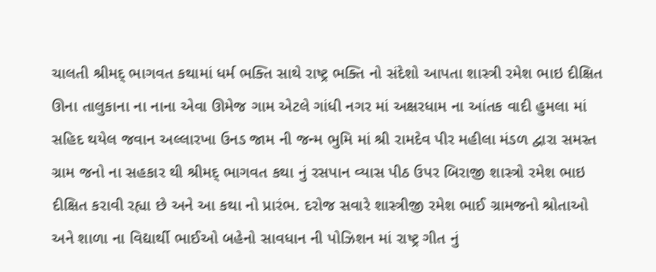ચાલતી શ્રીમદ્ ભાગવત કથામાં ધર્મ ભક્તિ સાથે રાષ્ટ્ર ભક્તિ નો સંદેશો આપતા શાસ્ત્રી રમેશ ભાઇ દીક્ષિત  ઊના તાલુકાના ના નાના એવા ઊમેજ ગામ એટલે ગાંધી નગર માં અક્ષરધામ ના આંતક વાદી હુમલા માં સહિદ થયેલ જવાન અલ્લારખા ઉનડ જામ ની જન્મ ભુમિ માં શ્રી રામદેવ પીર મહીલા મંડળ દ્વારા સમસ્ત ગ્રામ જનો ના સહકાર થી શ્રીમદ્ ભાગવત કથા નું રસપાન વ્યાસ પીઠ ઉપર બિરાજી શાસ્ત્રો રમેશ ભાઇ દીક્ષિત કરાવી રહ્યા છે અને આ કથા નો પ્રારંભ. દરોજ સવારે શાસ્ત્રીજી રમેશ ભાઈ ગ્રામજનો શ્રોતાઓ અને શાળા ના વિદ્યાર્થી ભાઈઓ બહેનો સાવધાન ની પોઝિશન માં રાષ્ટ્ર ગીત નું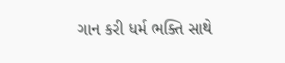ગાન કરી ધર્મ ભક્તિ સાથે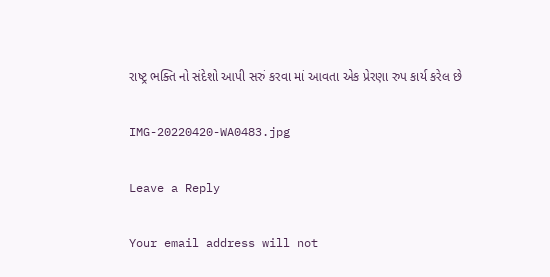રાષ્ટ્ર ભક્તિ નો સંદેશો આપી સરું કરવા માં આવતા એક પ્રેરણા રુપ કાર્ય કરેલ છે

IMG-20220420-WA0483.jpg

Leave a Reply

Your email address will not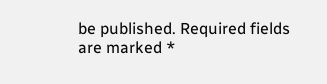be published. Required fields are marked *